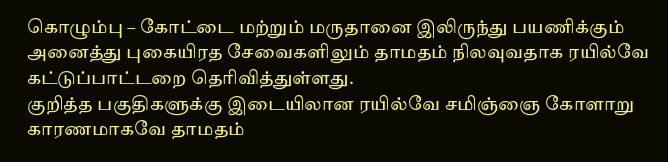கொழும்பு – கோட்டை மற்றும் மருதானை இலிருந்து பயணிக்கும் அனைத்து புகையிரத சேவைகளிலும் தாமதம் நிலவுவதாக ரயில்வே கட்டுப்பாட்டறை தெரிவித்துள்ளது.
குறித்த பகுதிகளுக்கு இடையிலான ரயில்வே சமிஞ்ஞை கோளாறு காரணமாகவே தாமதம்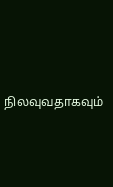நிலவுவதாகவும்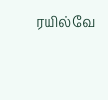ரயில்வே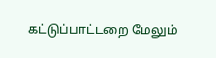கட்டுப்பாட்டறை மேலும்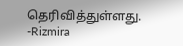தெரிவித்துள்ளது.
-Rizmira